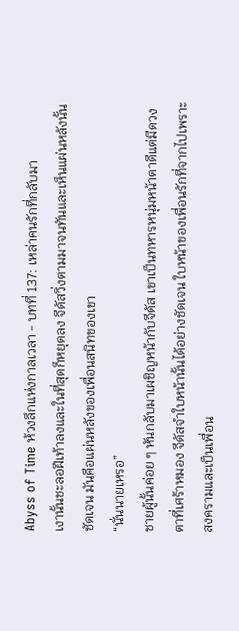Abyss of Time ห้วงลึกแห่งกาลเวลา - บทที่ 137: เหล่าคนรักที่กลับมา
เงานั้นชะลอฝีเท้าลงและในที่สุดก็หยุดลง จีดัสวิ่งตามมาจนทันและเห็นแผ่นหลังนั้นชัดเจน มันคือแผ่นหลังของเพื่อนสนิทของเขา
“นั่นนายเหรอ”
ชายผู้นั้นค่อย ๆ หันกลับมาเผชิญหน้ากับจีดัส เขาเป็นทหารหนุ่มหน้าตาดีแต่มีดวงตาที่เศร้าหมอง จีดัสจำใบหน้านั้นได้อย่างชัดเจน ใบหน้าของเพื่อนรักที่จากไปเพราะสงครามและเป็นเพื่อน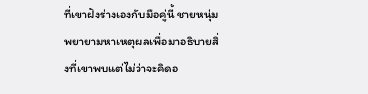ที่เขาฝังร่างเองกับมือคู่นี้ ชายหนุ่มพยายามหาเหตุผลเพื่อมาอธิบายสิ่งที่เขาพบแต่ไม่ว่าจะคิดอ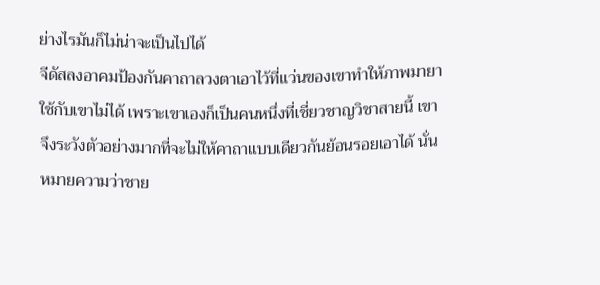ย่างไรมันก็ไม่น่าจะเป็นไปได้
จีดัสลงอาคมป้องกันคาถาลวงตาเอาไว้ที่แว่นของเขาทำให้ภาพมายาใช้กับเขาไม่ได้ เพราะเขาเองก็เป็นคนหนึ่งที่เชี่ยวชาญวิชาสายนี้ เขาจึงระวังตัวอย่างมากที่จะไม่ให้คาถาแบบเดียวกันย้อนรอยเอาได้ นั่นหมายความว่าชาย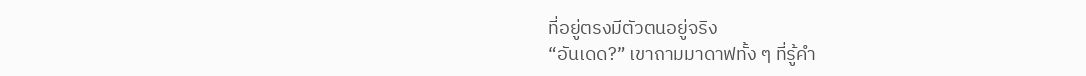ที่อยู่ตรงมีตัวตนอยู่จริง
“อันเดด?” เขาถามมาดาฟทั้ง ๆ ที่รู้คำ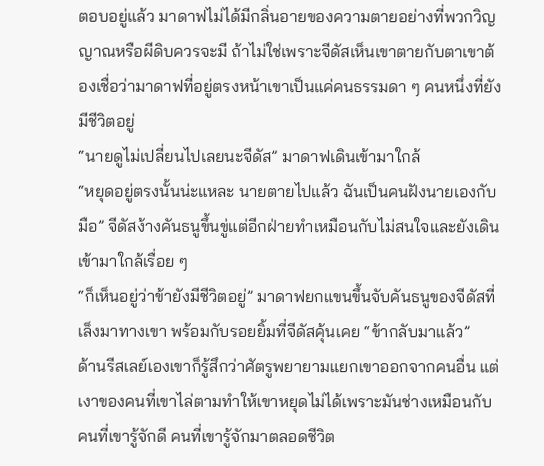ตอบอยู่แล้ว มาดาฟไม่ได้มีกลิ่นอายของความตายอย่างที่พวกวิญญาณหรือผีดิบควรจะมี ถ้าไม่ใช่เพราะจีดัสเห็นเขาตายกับตาเขาต้องเชื่อว่ามาดาฟที่อยู่ตรงหน้าเขาเป็นแค่คนธรรมดา ๆ คนหนึ่งที่ยังมีชีวิตอยู่
“นายดูไม่เปลี่ยนไปเลยนะจีดัส” มาดาฟเดินเข้ามาใกล้
“หยุดอยู่ตรงนั้นน่ะแหละ นายตายไปแล้ว ฉันเป็นคนฝังนายเองกับมือ” จีดัสง้างคันธนูขึ้นขู่แต่อีกฝ่ายทำเหมือนกับไม่สนใจและยังเดินเข้ามาใกล้เรื่อย ๆ
“ก็เห็นอยู่ว่าข้ายังมีชีวิตอยู่” มาดาฟยกแขนขึ้นจับคันธนูของจีดัสที่เล็งมาทางเขา พร้อมกับรอยยิ้มที่จีดัสคุ้นเคย “ข้ากลับมาแล้ว”
ด้านรีสเลย์เองเขาก็รู้สึกว่าศัตรูพยายามแยกเขาออกจากคนอื่น แต่เงาของคนที่เขาไล่ตามทำให้เขาหยุดไม่ได้เพราะมันช่างเหมือนกับคนที่เขารู้จักดี คนที่เขารู้จักมาตลอดชีวิต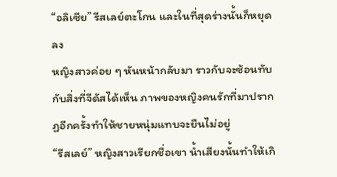“อลิเซีย” รีสเลย์ตะโกน และในที่สุดร่างนั้นก็หยุดลง
หญิงสาวค่อย ๆ หันหน้ากลับมา ราวกับจะซ้อนทับกับสิ่งที่จีดัสได้เห็น ภาพของหญิงคนรักที่มาปรากฏอีกครั้งทำให้ชายหนุ่มแทบจะยืนไม่อยู่
“รีสเลย์” หญิงสาวเรียกชื่อเขา น้ำเสียงนั้นทำให้เกิ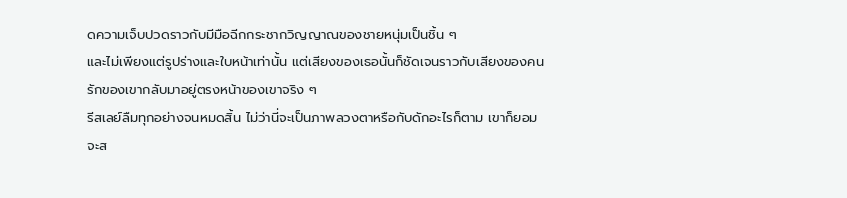ดความเจ็บปวดราวกับมีมือฉีกกระชากวิญญาณของชายหนุ่มเป็นชิ้น ๆ
และไม่เพียงแต่รูปร่างและใบหน้าเท่านั้น แต่เสียงของเธอนั้นก็ชัดเจนราวกับเสียงของคนรักของเขากลับมาอยู่ตรงหน้าของเขาจริง ๆ
รีสเลย์ลืมทุกอย่างจนหมดสิ้น ไม่ว่านี่จะเป็นภาพลวงตาหรือกับดักอะไรก็ตาม เขาก็ยอมจะส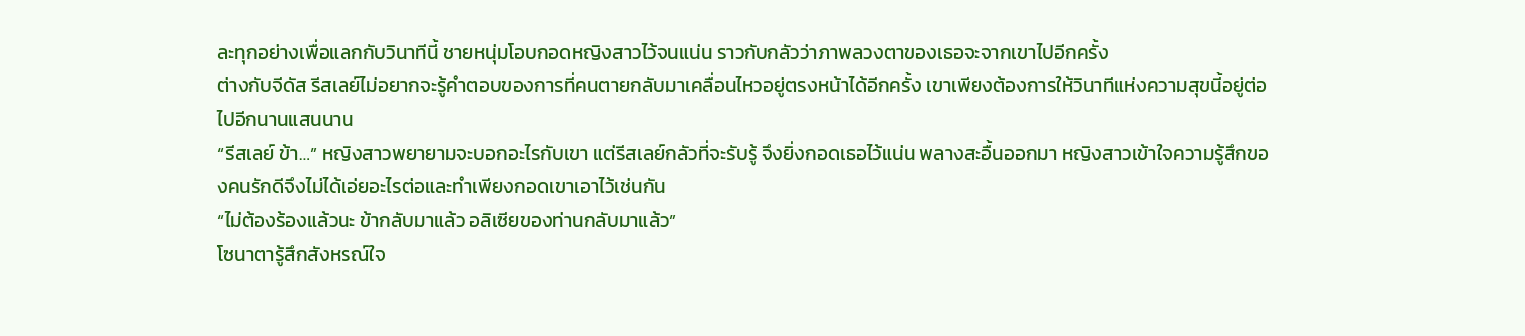ละทุกอย่างเพื่อแลกกับวินาทีนี้ ชายหนุ่มโอบกอดหญิงสาวไว้จนแน่น ราวกับกลัวว่าภาพลวงตาของเธอจะจากเขาไปอีกครั้ง
ต่างกับจีดัส รีสเลย์ไม่อยากจะรู้คำตอบของการที่คนตายกลับมาเคลื่อนไหวอยู่ตรงหน้าได้อีกครั้ง เขาเพียงต้องการให้วินาทีแห่งความสุขนี้อยู่ต่อไปอีกนานแสนนาน
“รีสเลย์ ข้า…” หญิงสาวพยายามจะบอกอะไรกับเขา แต่รีสเลย์กลัวที่จะรับรู้ จึงยิ่งกอดเธอไว้แน่น พลางสะอื้นออกมา หญิงสาวเข้าใจความรู้สึกของคนรักดีจึงไม่ได้เอ่ยอะไรต่อและทำเพียงกอดเขาเอาไว้เช่นกัน
“ไม่ต้องร้องแล้วนะ ข้ากลับมาแล้ว อลิเซียของท่านกลับมาแล้ว”
โซนาตารู้สึกสังหรณ์ใจ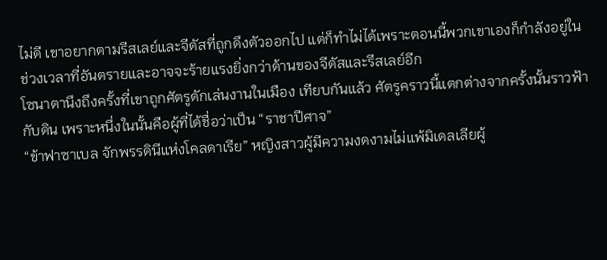ไม่ดี เขาอยากตามรีสเลย์และจีดัสที่ถูกดึงตัวออกไป แต่ก็ทำไม่ได้เพราะตอนนี้พวกเขาเองก็กำลังอยู่ในช่วงเวลาที่อันตรายและอาจจะร้ายแรงยิ่งกว่าด้านของจีดัสและรีสเลย์อีก
โซนาตานึงถึงครั้งที่เขาถูกศัตรูดักเล่นงานในเมือง เทียบกันแล้ว ศัตรูคราวนี้แตกต่างจากครั้งนั้นราวฟ้ากับดิน เพราะหนึ่งในนั้นคือผู้ที่ได้ชื่อว่าเป็น “ราชาปีศาจ”
“ข้าฟาซาเบล จักพรรดินีแห่งโคลดาเรีย” หญิงสาวผู้มีความงดงามไม่แพ้มิเดลเลียผู้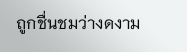ถูกชื่นชมว่างดงาม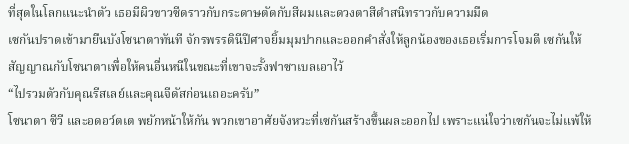ที่สุดในโลกแนะนำตัว เธอมีผิวขาวซีดราวกับกระดาษตัดกับสีผมและดวงตาสีดำสนิทราวกับความมืด
เซกันปราดเข้ามายืนบังโซนาตาทันที จักรพรรดินีปีศาจยิ้มมุมปากและออกคำสั่งให้ลูกน้องของเธอเริ่มการโจมตี เซกันให้สัญญาณกับโซนาตาเพื่อให้คนอื่นหนีในขณะที่เขาจะรั้งฟาซาเบลเอาไว้
“ไปรวมตัวกับคุณรีสเลย์และคุณจีดัสก่อนเถอะครับ”
โซนาตา ซีวี และอดอว์ตเต พยักหน้าให้กัน พวกเขาอาศัยจังหวะที่เซกันสร้างขึ้นผละออกไป เพราะแน่ใจว่าเซกันจะไม่แพ้ให้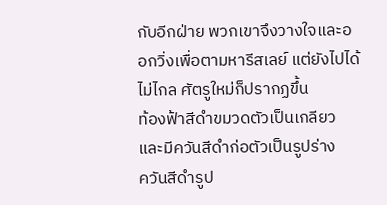กับอีกฝ่าย พวกเขาจึงวางใจและออกวิ่งเพื่อตามหารีสเลย์ แต่ยังไปได้ไม่ไกล ศัตรูใหม่ก็ปรากฏขึ้น
ท้องฟ้าสีดำขมวดตัวเป็นเกลียว และมีควันสีดำก่อตัวเป็นรูปร่าง
ควันสีดำรูป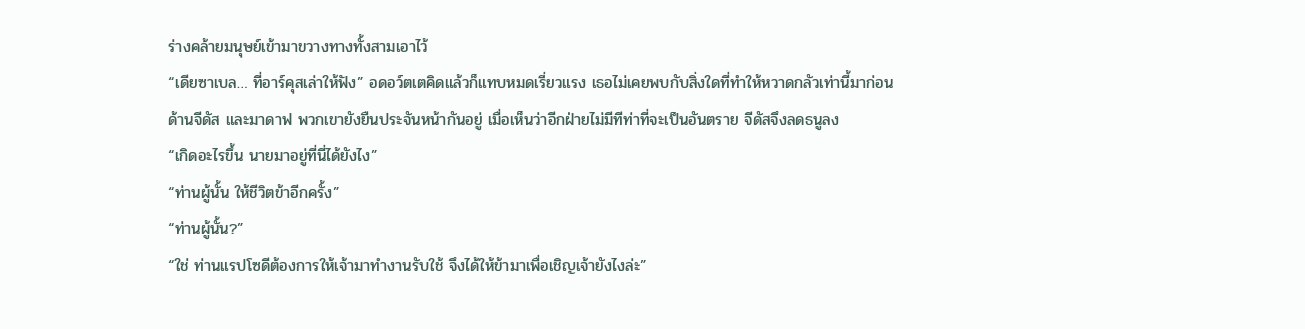ร่างคล้ายมนุษย์เข้ามาขวางทางทั้งสามเอาไว้
“เดียซาเบล… ที่อาร์คุสเล่าให้ฟัง” อดอว์ตเตคิดแล้วก็แทบหมดเรี่ยวแรง เธอไม่เคยพบกับสิ่งใดที่ทำให้หวาดกลัวเท่านี้มาก่อน
ด้านจีดัส และมาดาฟ พวกเขายังยืนประจันหน้ากันอยู่ เมื่อเห็นว่าอีกฝ่ายไม่มีทีท่าที่จะเป็นอันตราย จีดัสจึงลดธนูลง
“เกิดอะไรขึ้น นายมาอยู่ที่นี่ได้ยังไง”
“ท่านผู้นั้น ให้ชีวิตข้าอีกครั้ง”
“ท่านผู้นั้น?”
“ใช่ ท่านแรปโซดีต้องการให้เจ้ามาทำงานรับใช้ จึงได้ให้ข้ามาเพื่อเชิญเจ้ายังไงล่ะ”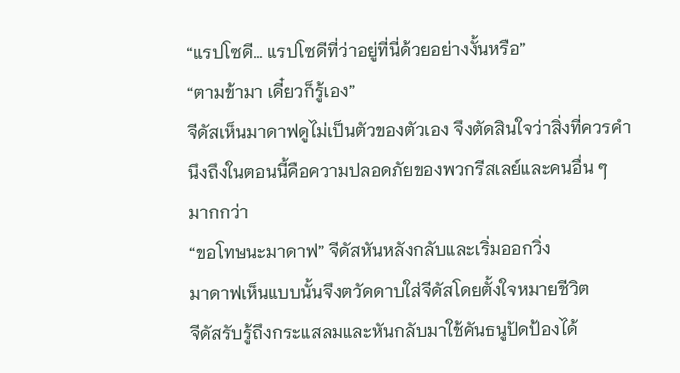“แรปโซดี… แรปโซดีที่ว่าอยู่ที่นี่ด้วยอย่างงั้นหรือ”
“ตามข้ามา เดี๋ยวก็รู้เอง”
จีดัสเห็นมาดาฟดูไม่เป็นตัวของตัวเอง จึงตัดสินใจว่าสิ่งที่ควรคำนึงถึงในตอนนี้คือความปลอดภัยของพวกรีสเลย์และคนอื่น ๆ มากกว่า
“ขอโทษนะมาดาฟ” จีดัสหันหลังกลับและเริ่มออกวิ่ง
มาดาฟเห็นแบบนั้นจึงตวัดดาบใส่จีดัสโดยตั้งใจหมายชีวิต
จีดัสรับรู้ถึงกระแสลมและหันกลับมาใช้คันธนูปัดป้องได้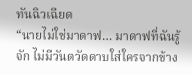ทันฉิวเฉียด
“นายไม่ใช่มาดาฟ… มาดาฟที่ฉันรู้จัก ไม่มีวันตวัดดาบใส่ใครจากข้าง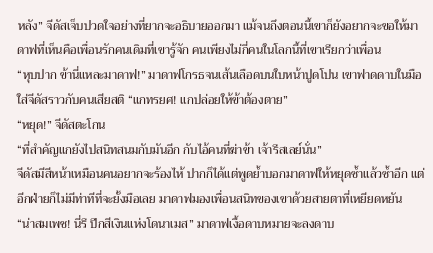หลัง” จีดัสเจ็บปวดใจอย่างที่ยากจะอธิบายออกมา แม้จนถึงตอนนี้เขาก็ยังอยากจะขอให้มาดาฟที่เห็นคือเพื่อนรักคนเดิมที่เขารู้จัก คนเพียงไม่กี่คนในโลกนี้ที่เขาเรียกว่าเพื่อน
“หุบปาก ข้านี่แหละมาดาฟ!” มาดาฟโกรธจนเส้นเลือดบนใบหน้าปูดโปน เขาฟาดดาบในมือใส่จีดัสราวกับคนเสียสติ “แกทรยศ! แกปล่อยให้ข้าต้องตาย”
“หยุด!” จีดัสตะโกน
“ที่สำคัญแกยังไปสนิทสนมกับมันอีก กับไอ้คนที่ฆ่าข้า เจ้ารีสเลย์นั่น”
จีดัสมีสีหน้าเหมือนคนอยากจะร้องไห้ ปากก็ได้แต่พูดย้ำบอกมาดาฟให้หยุดซ้ำแล้วซ้ำอีก แต่อีกฝ่ายก็ไม่มีท่าทีที่จะยั้งมือเลย มาดาฟมองเพื่อนสนิทของเขาด้วยสายตาที่เหยียดหยัน
“น่าสมเพช! นี่รึ ปีกสีเงินแห่งโดนาเมส” มาดาฟเงื้อดาบหมายจะลงดาบ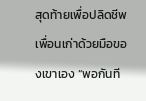สุดท้ายเพื่อปลิดชีพเพื่อนเก่าด้วยมือของเขาเอง “พอกันที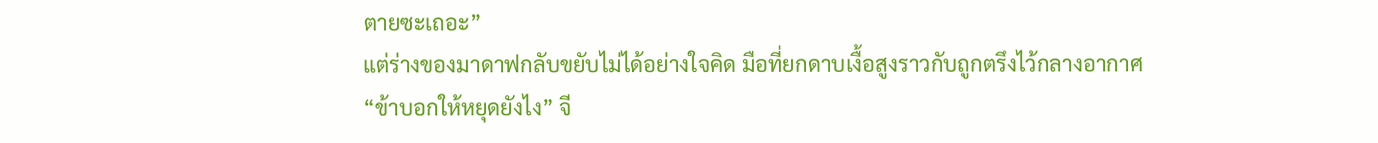ตายซะเถอะ”
แต่ร่างของมาดาฟกลับขยับไม่ได้อย่างใจคิด มือที่ยกดาบเงื้อสูงราวกับถูกตรึงไว้กลางอากาศ
“ข้าบอกให้หยุดยังไง” จี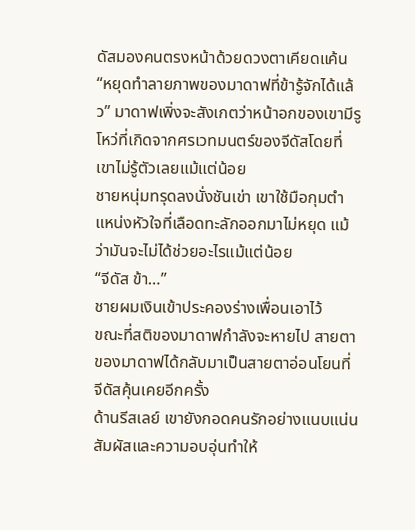ดัสมองคนตรงหน้าด้วยดวงตาเคียดแค้น “หยุดทำลายภาพของมาดาฟที่ข้ารู้จักได้แล้ว” มาดาฟเพิ่งจะสังเกตว่าหน้าอกของเขามีรูโหว่ที่เกิดจากศรเวทมนตร์ของจีดัสโดยที่เขาไม่รู้ตัวเลยแม้แต่น้อย
ชายหนุ่มทรุดลงนั่งชันเข่า เขาใช้มือกุมตำแหน่งหัวใจที่เลือดทะลักออกมาไม่หยุด แม้ว่ามันจะไม่ได้ช่วยอะไรแม้แต่น้อย
“จีดัส ข้า…”
ชายผมเงินเข้าประคองร่างเพื่อนเอาไว้
ขณะที่สติของมาดาฟกำลังจะหายไป สายตาของมาดาฟได้กลับมาเป็นสายตาอ่อนโยนที่จีดัสคุ้นเคยอีกครั้ง
ด้านรีสเลย์ เขายังกอดคนรักอย่างแนบแน่น สัมผัสและความอบอุ่นทำให้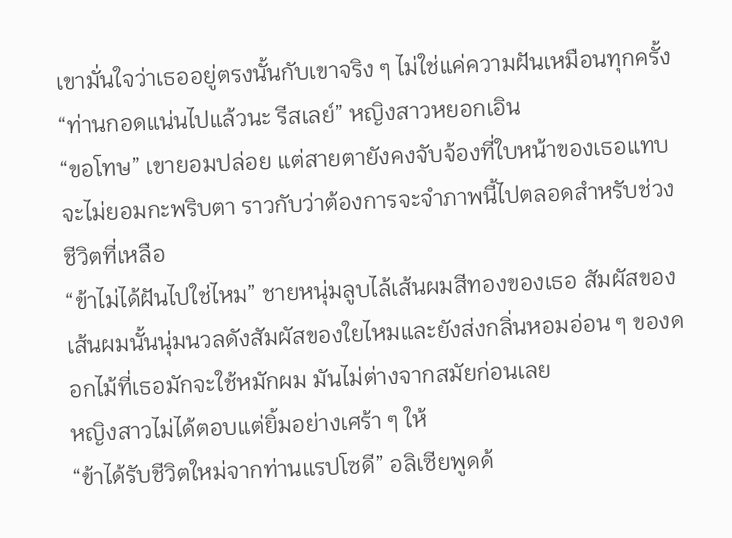เขามั่นใจว่าเธออยู่ตรงนั้นกับเขาจริง ๆ ไม่ใช่แค่ความฝันเหมือนทุกครั้ง
“ท่านกอดแน่นไปแล้วนะ รีสเลย์” หญิงสาวหยอกเอิน
“ขอโทษ” เขายอมปล่อย แต่สายตายังคงจับจ้องที่ใบหน้าของเธอแทบจะไม่ยอมกะพริบตา ราวกับว่าต้องการจะจำภาพนี้ไปตลอดสำหรับช่วงชีวิตที่เหลือ
“ข้าไม่ได้ฝันไปใช่ไหม” ชายหนุ่มลูบไล้เส้นผมสีทองของเธอ สัมผัสของเส้นผมนั้นนุ่มนวลดังสัมผัสของใยไหมและยังส่งกลิ่นหอมอ่อน ๆ ของดอกไม้ที่เธอมักจะใช้หมักผม มันไม่ต่างจากสมัยก่อนเลย
หญิงสาวไม่ได้ตอบแต่ยิ้มอย่างเศร้า ๆ ให้
“ข้าได้รับชีวิตใหม่จากท่านแรปโซดี” อลิเซียพูดด้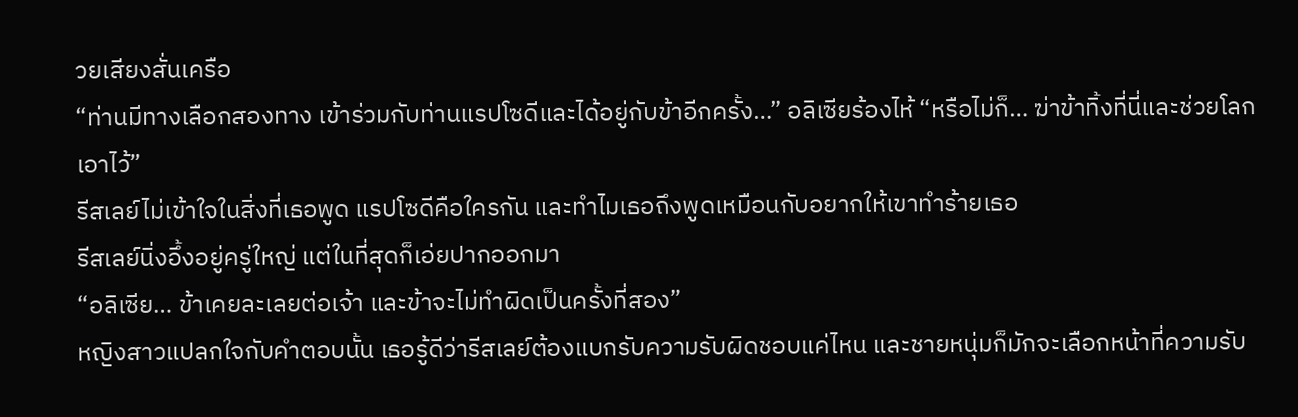วยเสียงสั่นเครือ
“ท่านมีทางเลือกสองทาง เข้าร่วมกับท่านแรปโซดีและได้อยู่กับข้าอีกครั้ง…” อลิเซียร้องไห้ “หรือไม่ก็… ฆ่าข้าทิ้งที่นี่และช่วยโลกเอาไว้”
รีสเลย์ไม่เข้าใจในสิ่งที่เธอพูด แรปโซดีคือใครกัน และทำไมเธอถึงพูดเหมือนกับอยากให้เขาทำร้ายเธอ
รีสเลย์นิ่งอึ้งอยู่ครู่ใหญ่ แต่ในที่สุดก็เอ่ยปากออกมา
“อลิเซีย… ข้าเคยละเลยต่อเจ้า และข้าจะไม่ทำผิดเป็นครั้งที่สอง”
หญิงสาวแปลกใจกับคำตอบนั้น เธอรู้ดีว่ารีสเลย์ต้องแบกรับความรับผิดชอบแค่ไหน และชายหนุ่มก็มักจะเลือกหน้าที่ความรับ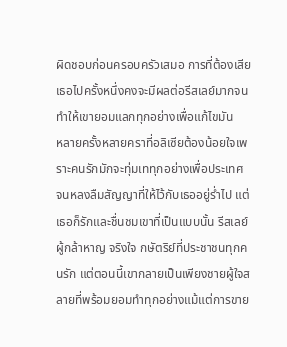ผิดชอบก่อนครอบครัวเสมอ การที่ต้องเสียเธอไปครั้งหนึ่งคงจะมีผลต่อรีสเลย์มากจนทำให้เขายอมแลกทุกอย่างเพื่อแก้ไขมัน
หลายครั้งหลายคราที่อลิเซียต้องน้อยใจเพราะคนรักมักจะทุ่มเททุกอย่างเพื่อประเทศ จนหลงลืมสัญญาที่ให้ไว้กับเธออยู่ร่ำไป แต่เธอก็รักและชื่นชมเขาที่เป็นแบบนั้น รีสเลย์ผู้กล้าหาญ จริงใจ กษัตริย์ที่ประชาชนทุกคนรัก แต่ตอนนี้เขากลายเป็นเพียงชายผู้ใจสลายที่พร้อมยอมทำทุกอย่างแม้แต่การขาย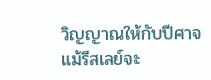วิญญาณให้กับปีศาจ
แม้รีสเลย์จะ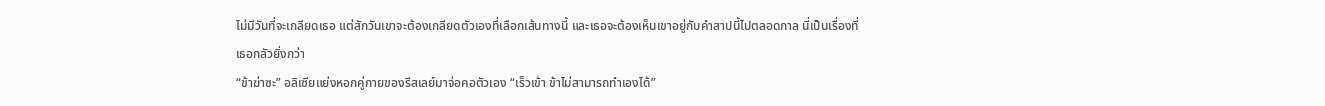ไม่มีวันที่จะเกลียดเธอ แต่สักวันเขาจะต้องเกลียดตัวเองที่เลือกเส้นทางนี้ และเธอจะต้องเห็นเขาอยู่กับคำสาปนี้ไปตลอดกาล นี่เป็นเรื่องที่เธอกลัวยิ่งกว่า
“ข้าฆ่าซะ” อลิเซียแย่งหอกคู่กายของรีสเลย์มาจ่อคอตัวเอง “เร็วเข้า ข้าไม่สามารถทำเองได้”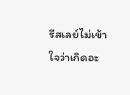รีสเลย์ไม่เข้าใจว่าเกิดอะ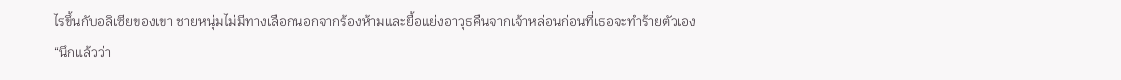ไรขึ้นกับอลิเซียของเขา ชายหนุ่มไม่มีทางเลือกนอกจากร้องห้ามและยื้อแย่งอาวุธคืนจากเจ้าหล่อนก่อนที่เธอจะทำร้ายตัวเอง
“นึกแล้วว่า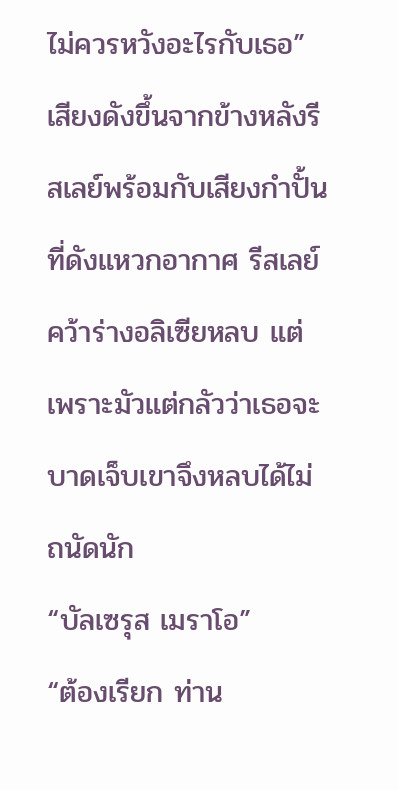ไม่ควรหวังอะไรกับเธอ” เสียงดังขึ้นจากข้างหลังรีสเลย์พร้อมกับเสียงกำปั้นที่ดังแหวกอากาศ รีสเลย์คว้าร่างอลิเซียหลบ แต่เพราะมัวแต่กลัวว่าเธอจะบาดเจ็บเขาจึงหลบได้ไม่ถนัดนัก
“บัลเซรุส เมราโอ”
“ต้องเรียก ท่าน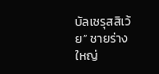บัลเซรุสสิเว้ย” ชายร่างใหญ่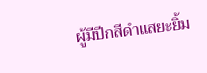ผู้มีปีกสีดำแสยะยิ้ม